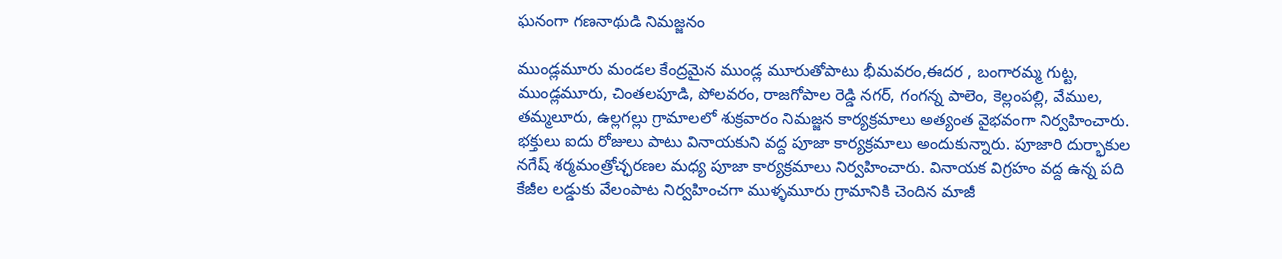ఘనంగా గణనాథుడి నిమజ్జనం

ముండ్లమూరు మండల కేంద్రమైన ముండ్ల మూరుతోపాటు భీమవరం,ఈదర , బంగారమ్మ గుట్ట, ముండ్లమూరు, చింతలపూడి, పోలవరం, రాజగోపాల రెడ్డి నగర్, గంగన్న పాలెం, కెల్లంపల్లి, వేముల, తమ్మలూరు, ఉల్లగల్లు గ్రామాలలో శుక్రవారం నిమజ్జన కార్యక్రమాలు అత్యంత వైభవంగా నిర్వహించారు. భక్తులు ఐదు రోజులు పాటు వినాయకుని వద్ద పూజా కార్యక్రమాలు అందుకున్నారు. పూజారి దుర్భాకుల నగేష్ శర్మమంత్రోచ్ఛరణల మధ్య పూజా కార్యక్రమాలు నిర్వహించారు. వినాయక విగ్రహం వద్ద ఉన్న పది కేజీల లడ్డుకు వేలంపాట నిర్వహించగా ముళ్ళమూరు గ్రామానికి చెందిన మాజీ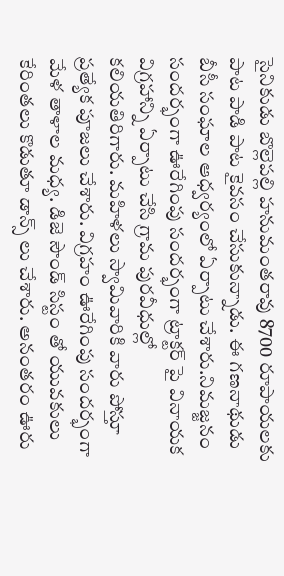సైనికుడు బొల్లెపల్లి హనుమంతరావు 8700 రూపాయలకు పాట పాడి పాట కైవసం చేసుకున్నాడు. ఈ గణనాథుడు బీసీ సంఘాల ఆధ్వర్యంలో ఏర్పాటు చేశారు.నిమజ్జనం సందర్భంగా ఊరేగింపు సందర్భంగా ట్రాక్టర్ పై వినాయక విగ్రహాన్ని ఏర్పాటు చేసి గ్రామ పురవీధుల్లో కలియతిరిగారు. మహిళలు స్వామివారికి వారు పోస్తూ ప్రత్యేక పూజలు చేశారు. విగ్రహం ఊరేగింపు సందర్భంగా మేళ తాళాల మధ్య. డిజె సౌండ్ సిస్టం తో యువకులు కేరింతలు కొడుతూ డాన్స్ లు చేశారు. అనంతరం ఊరు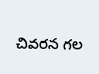చివరన గల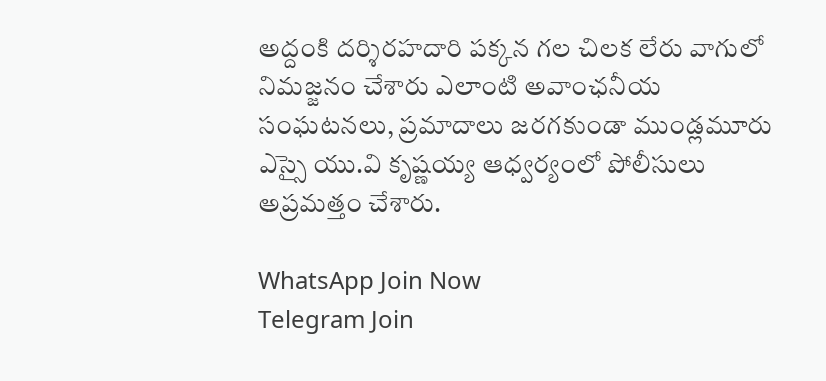అద్దంకి దర్శిరహదారి పక్కన గల చిలక లేరు వాగులో నిమజ్జనం చేశారు ఎలాంటి అవాంఛనీయ సంఘటనలు, ప్రమాదాలు జరగకుండా ముండ్లమూరు ఎస్సై యు.వి కృష్ణయ్య ఆధ్వర్యంలో పోలీసులు అప్రమత్తం చేశారు.

WhatsApp Join Now
Telegram Join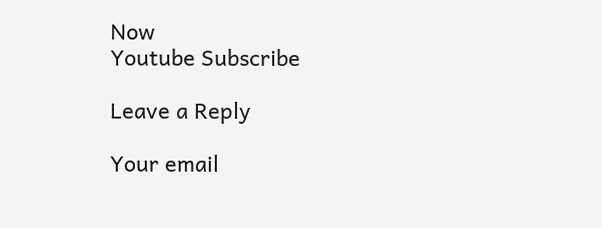Now
Youtube Subscribe

Leave a Reply

Your email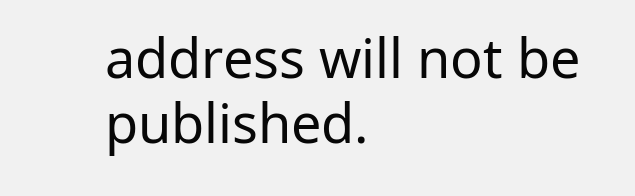address will not be published.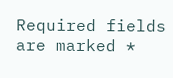Required fields are marked *